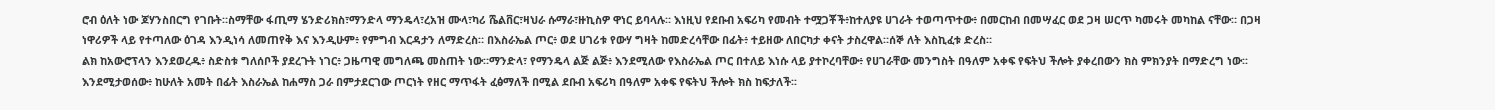ሮብ ዕለት ነው ጆሃንስበርግ የገቡት።ስማቸው ፋጢማ ሄንድሪክስ፣ማንድላ ማንዴላ፣ረአዝ ሙላ፣ካሪ ሼልቨር፣ዛህራ ሱማራ፣ዙኪስዎ ዋነር ይባላሉ። እነዚህ የደቡብ አፍሪካ የመብት ተሟጋቾች፥ከተለያዩ ሀገራት ተወጣጥተው፥ በመርከብ በመሣፈር ወደ ጋዛ ሠርጥ ካመሩት መካከል ናቸው። በጋዛ ነዋሪዎች ላይ የተጣለው ዕገዳ እንዲነሳ ለመጠየቅ እና እንዲሁም፥ የምግብ እርዳታን ለማድረስ። በእስራኤል ጦር፥ ወደ ሀገሪቱ የውሃ ግዛት ከመድረሳቸው በፊት፥ ተይዘው ለበርካታ ቀናት ታስረዋል።ሰኞ ለት እስኪፈቱ ድረስ።
ልክ ከአውሮፕላን እንደወረዱ፥ ስድስቱ ግለሰቦች ያደረጉት ነገር፥ ጋዜጣዊ መግለጫ መስጠት ነው።ማንድላ፣ የማንዴላ ልጅ ልጅ፥ እንደሚለው የእስራኤል ጦር በተለይ እነሱ ላይ ያተኮረባቸው፥ የሀገራቸው መንግስት በዓለም አቀፍ የፍትህ ችሎት ያቀረበውን ክስ ምክንያት በማድረግ ነው፡፡እንደሚታወሰው፥ ከሁለት አመት በፊት እስራኤል ከሐማስ ጋራ በምታደርገው ጦርነት የዘር ማጥፋት ፈፅማለች በሚል ደቡብ አፍሪካ በዓለም አቀፍ የፍትህ ችሎት ክስ ከፍታለች፡፡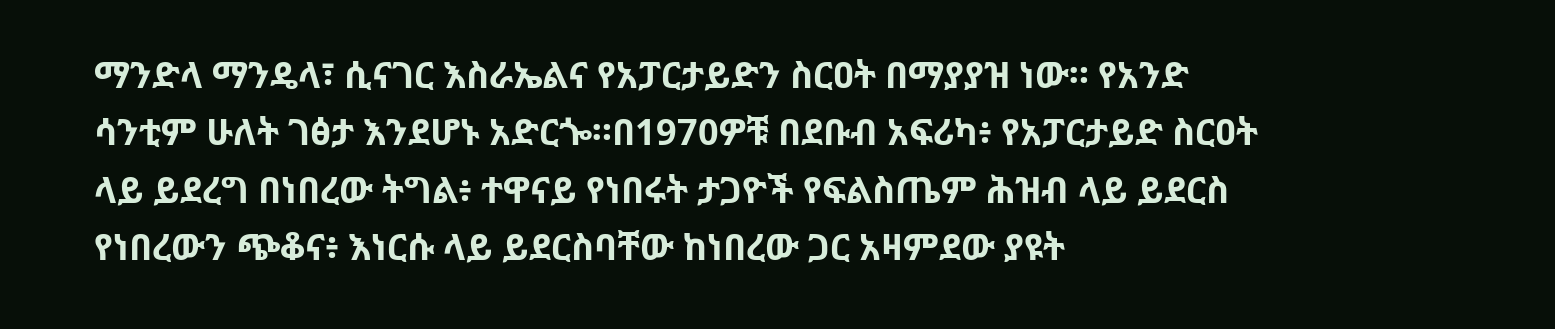ማንድላ ማንዴላ፣ ሲናገር እስራኤልና የአፓርታይድን ስርዐት በማያያዝ ነው። የአንድ ሳንቲም ሁለት ገፅታ እንደሆኑ አድርጐ።በ1970ዎቹ በደቡብ አፍሪካ፥ የአፓርታይድ ስርዐት ላይ ይደረግ በነበረው ትግል፥ ተዋናይ የነበሩት ታጋዮች የፍልስጤም ሕዝብ ላይ ይደርስ የነበረውን ጭቆና፥ እነርሱ ላይ ይደርስባቸው ከነበረው ጋር አዛምደው ያዩት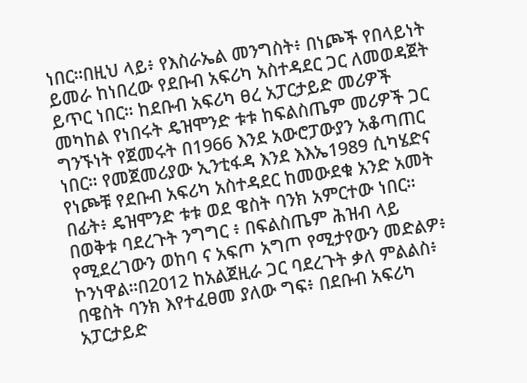ነበር።በዚህ ላይ፥ የእስራኤል መንግስት፥ በነጮች የበላይነት ይመራ ከነበረው የደቡብ አፍሪካ አስተዳደር ጋር ለመወዳጀት ይጥር ነበር። ከደቡብ አፍሪካ ፀረ አፓርታይድ መሪዎች መካከል የነበሩት ዴዝሞንድ ቱቱ ከፍልስጤም መሪዎች ጋር ግንኙነት የጀመሩት በ1966 እንደ አውሮፓውያን አቆጣጠር ነበር። የመጀመሪያው ኢንቲፋዳ እንደ እእኤ1989 ሲካሄድና የነጮቹ የደቡብ አፍሪካ አስተዳደር ከመውደቁ አንድ አመት በፊት፥ ዴዝሞንድ ቱቱ ወደ ዌስት ባንክ አምርተው ነበር። በወቅቱ ባደረጉት ንግግር ፥ በፍልስጤም ሕዝብ ላይ የሚደረገውን ወከባ ና አፍጦ አግጦ የሚታየውን መድልዎ፥ ኮንነዋል።በ2012 ከአልጀዚራ ጋር ባደረጉት ቃለ ምልልስ፥ በዌስት ባንክ እየተፈፀመ ያለው ግፍ፥ በደቡብ አፍሪካ አፓርታይድ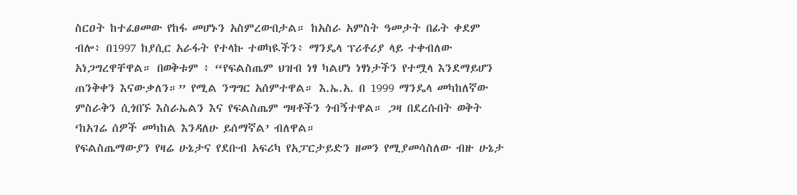ስርዐት ከተፈፀመው የከፋ መሆኑን አስምረውበታል። ከአስራ አምስት ዓመታት በፊት ቀደም ብሎ፥ በ1997 ከያሲር አራፋት የተላኩ ተወካዪችን፥ ማንዴላ ፕሪቶሪያ ላይ ተቀብለው አነጋግረዋቸዋል። በወቅቱም ፥ “የፍልስጤም ህዝብ ነፃ ካልሆነ ነፃነታችን የተሟላ እንደማይሆን ጠንቅቀን እናውቃለን።” የሚል ንግግር አሰምተዋል። እ.ኤ.አ. በ 1999 ማንዴላ መካከለኛው ምስራቅን ሲጎበኙ እስራኤልን እና የፍልስጤም ግዛቶችን ጎብኝተዋል። ጋዛ በደረሱበት ወቅት ‘ከአገሬ ሰዎች መካከል እንዳለሁ ይሰማኛል’ ብለዋል።
የፍልስጤማውያን የዛሬ ሁኔታና የደቡብ አፍሪካ የአፓርታይድን ዘመን የሚያመሳስለው ብዙ ሁኔታ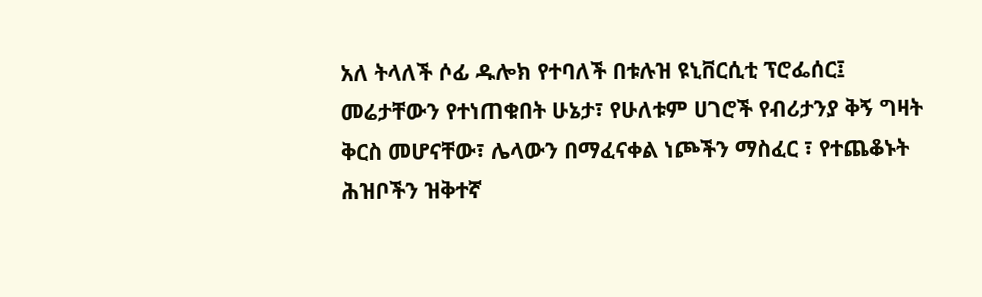አለ ትላለች ሶፊ ዱሎክ የተባለች በቱሉዝ ዩኒቨርሲቲ ፕሮፌሰር፤ መሬታቸውን የተነጠቁበት ሁኔታ፣ የሁለቱም ሀገሮች የብሪታንያ ቅኝ ግዛት ቅርስ መሆናቸው፣ ሌላውን በማፈናቀል ነጮችን ማስፈር ፣ የተጨቆኑት ሕዝቦችን ዝቅተኛ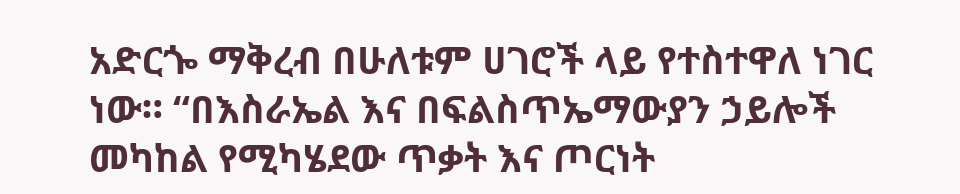አድርጐ ማቅረብ በሁለቱም ሀገሮች ላይ የተስተዋለ ነገር ነው። “በእስራኤል እና በፍልስጥኤማውያን ኃይሎች መካከል የሚካሄደው ጥቃት እና ጦርነት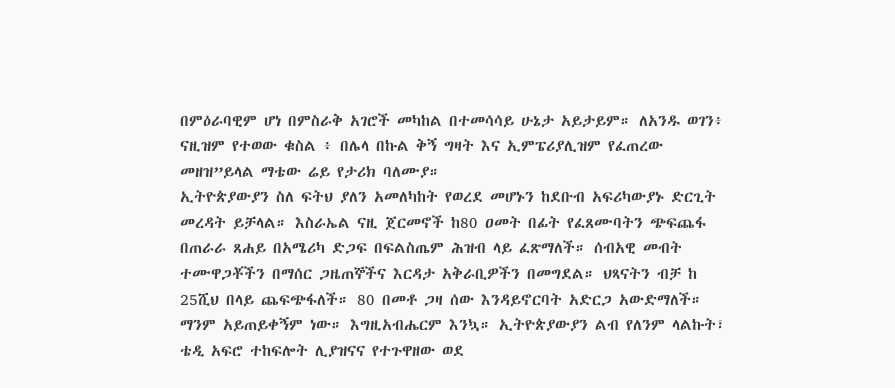በምዕራባዊም ሆነ በምስራቅ አገሮች መካከል በተመሳሳይ ሁኔታ አይታይም። ለአንዱ ወገን፥ ናዚዝም የተወው ቁስል ፥ በሌላ በኩል ቅኝ ግዛት እና ኢምፔሪያሊዝም የፈጠረው መዘዝ”ይላል ማቴው ሬይ የታሪክ ባለሙያ።
ኢትዮጵያውያን ስለ ፍትህ ያለን አመለካከት የወረደ መሆኑን ከደቡብ አፍሪካውያኑ ድርጊት መረዳት ይቻላል። እስራኤል ናዚ ጀርመኖች ከ80 ዐመት በፊት የፈጸሙባትን ጭፍጨፋ በጠራራ ጸሐይ በአሜሪካ ድጋፍ በፍልስጤም ሕዝብ ላይ ፈጽማለች። ሰብአዊ መብት ተሙዋጋቾችን በማሰር ጋዜጠኞችና እርዳታ አቅራቢዎችን በመግደል። ህጻናትን ብቻ ከ 25ሺህ በላይ ጨፍጭፋለች። 80 በመቶ ጋዛ ሰው እንዳይኖርባት አድርጋ አውድማለች። ማንም አይጠይቀኝም ነው። እግዚአብሔርም እንኳ። ኢትዮጵያውያን ልብ የለንም ላልኩት፣ ቴዲ አፍሮ ተከፍሎት ሊያዝናና የተጉዋዘው ወደ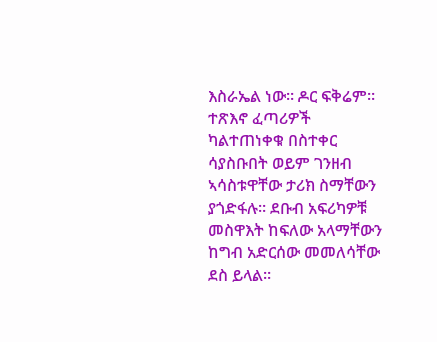እስራኤል ነው። ዶር ፍቅሬም። ተጽእኖ ፈጣሪዎች ካልተጠነቀቁ በስተቀር ሳያስቡበት ወይም ገንዘብ ኣሳስቱዋቸው ታሪክ ስማቸውን ያጎድፋሉ። ደቡብ አፍሪካዎቹ መስዋእት ከፍለው አላማቸውን ከግብ አድርሰው መመለሳቸው ደስ ይላል።